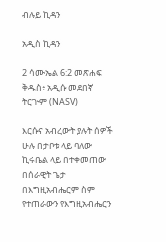ብሉይ ኪዳን

አዲስ ኪዳን

2 ሳሙኤል 6:2 መጽሐፍ ቅዱስ፥ አዲሱ መደበኛ ትርጒም (NASV)

እርሱና አብረውት ያሉት ሰዎች ሁሉ በታቦቱ ላይ ባለው ኪሩቤል ላይ በተቀመጠው በሰራዊት ጌታ በእግዚአብሔርም ስም የተጠራውን የእግዚአብሔርን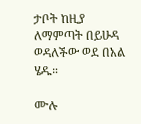ታቦት ከዚያ ለማምጣት በይሁዳ ወዳለችው ወደ በአል ሄዱ።

ሙሉ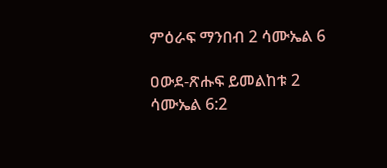ምዕራፍ ማንበብ 2 ሳሙኤል 6

ዐውደ-ጽሑፍ ይመልከቱ 2 ሳሙኤል 6:2